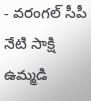- వరంగల్ సీపీ
నేటి సాక్షి ఉమ్మడి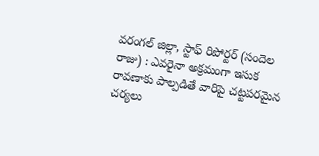వరంగల్ జిల్లా, స్టాఫ్ రిపోర్టర్ (సందెల రాజు) : ఎవరైనా అక్రమంగా ఇసుక రావణాకు పాల్పడితే వారిపై చట్టపరమైన చర్యలు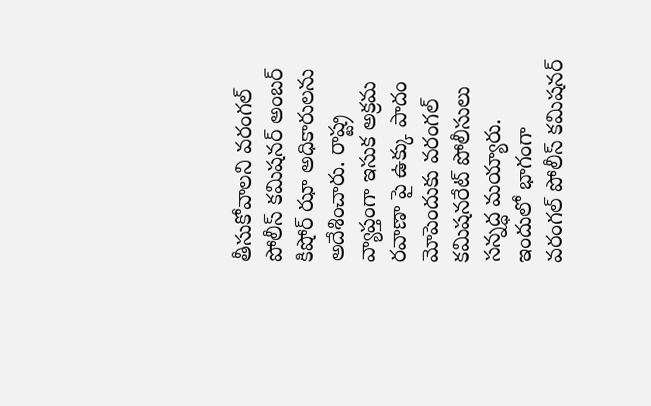తీసుకోవాలని వరంగల్ పోలీస్ కమిషనర్ అంబర్ కిషోర్ ఝా అధికారులను అదేశించారు. రాష్ట్ర వ్యాప్తంగా ఇసుక అక్రమ రవాణా పై ఉక్కు పాదం మోపెందుకు వరంగల్ కమిషనరేట్ పోలీసులు సన్నద్ధ మయ్యారు. ఇందులో భాగంగా వరంగల్ పోలీస్ కమిషనర్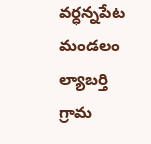వర్ధన్నపేట మండలం ల్యాబర్తి గ్రామ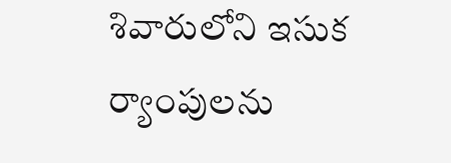శివారులోని ఇసుక ర్యాంపులను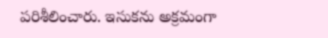పరిశీలించారు. ఇసుకను అక్రమంగా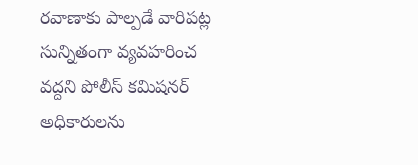రవాణాకు పాల్పడే వారిపట్ల సున్నితంగా వ్యవహరించ వద్దని పోలీస్ కమిషనర్ అధికారులను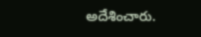అదేశించారు.